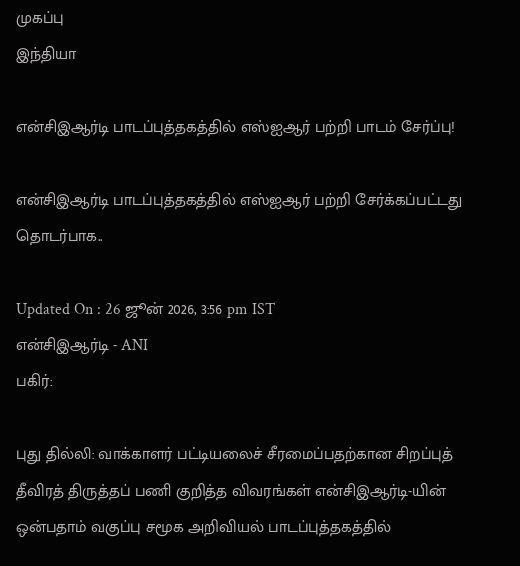முகப்பு
இந்தியா

என்சிஇஆர்டி பாடப்புத்தகத்தில் எஸ்ஐஆர் பற்றி பாடம் சேர்ப்பு!

என்சிஇஆர்டி பாடப்புத்தகத்தில் எஸ்ஐஆர் பற்றி சேர்க்கப்பட்டது தொடர்பாக..

Updated On : 26 ஜூன் 2026, 3:56 pm IST
என்சிஇஆர்டி - ANI
பகிர்:

புது தில்லி: வாக்காளர் பட்டியலைச் சீரமைப்பதற்கான சிறப்புத் தீவிரத் திருத்தப் பணி குறித்த விவரங்கள் என்சிஇஆர்டி-யின் ஒன்பதாம் வகுப்பு சமூக அறிவியல் பாடப்புத்தகத்தில்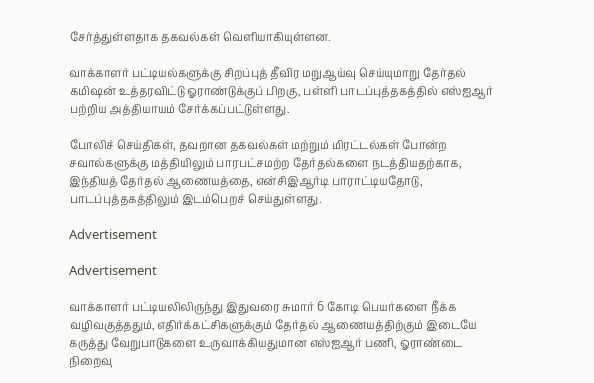சேர்த்துள்ளதாக தகவல்கள் வெளியாகியுள்ளன.

வாக்காளர் பட்டியல்களுக்கு சிறப்புத் தீவிர மறுஆய்வு செய்யுமாறு தேர்தல் கமிஷன் உத்தரவிட்டு ஓராண்டுக்குப் பிறகு, பள்ளி பாடப்புத்தகத்தில் எஸ்ஐஆர் பற்றிய அத்தியாயம் சேர்க்கப்பட்டுள்ளது.

போலிச் செய்திகள், தவறான தகவல்கள் மற்றும் மிரட்டல்கள் போன்ற சவால்களுக்கு மத்தியிலும் பாரபட்சமற்ற தேர்தல்களை நடத்தியதற்காக, இந்தியத் தேர்தல் ஆணையத்தை, என்சிஇஆர்டி பாராட்டியதோடு, பாடப்புத்தகத்திலும் இடம்பெறச் செய்துள்ளது.

Advertisement

Advertisement

வாக்காளர் பட்டியலிலிருந்து இதுவரை சுமார் 6 கோடி பெயர்களை நீக்க வழிவகுத்ததும், எதிர்க்கட்சிகளுக்கும் தேர்தல் ஆணையத்திற்கும் இடையே கருத்து வேறுபாடுகளை உருவாக்கியதுமான எஸ்ஐஆர் பணி, ஓராண்டை நிறைவு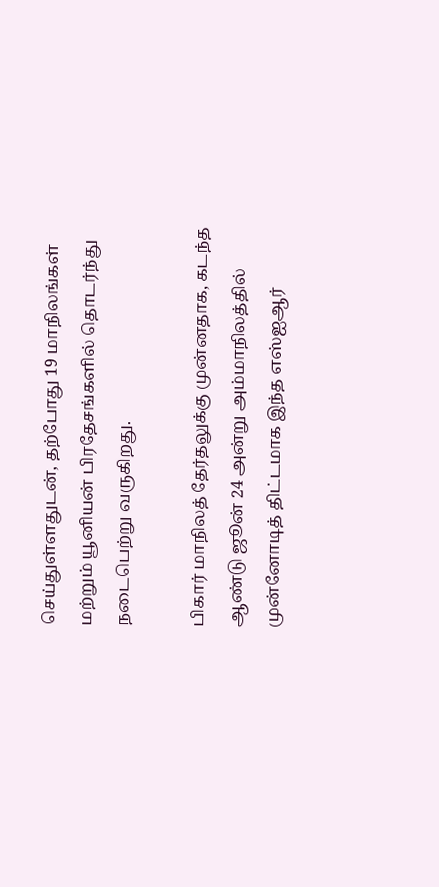செய்துள்ளதுடன், தற்போது 19 மாநிலங்கள் மற்றும் யூனியன் பிரதேசங்களில் தொடர்ந்து நடைபெற்று வருகிறது.

பிகார் மாநிலத் தேர்தலுக்கு முன்னதாக, கடந்த ஆண்டு ஜூன் 24 அன்று அம்மாநிலத்தில் முன்னோடித் திட்டமாக இந்த எஸ்ஐஆர்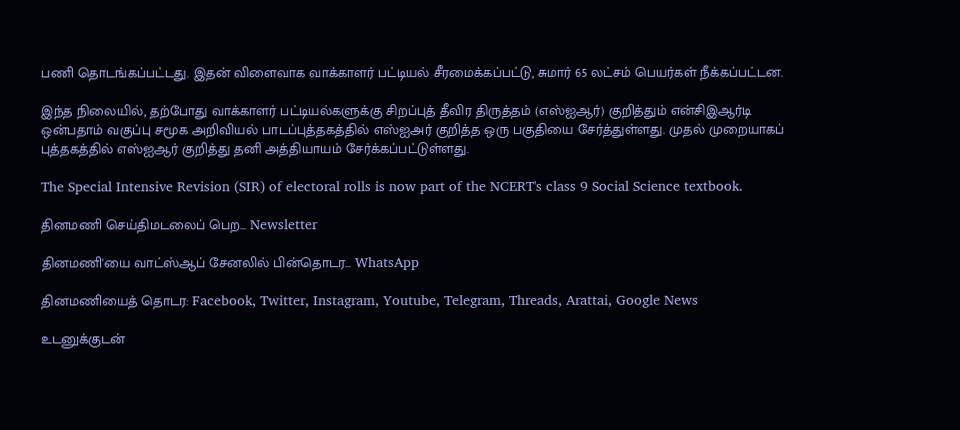பணி தொடங்கப்பட்டது. இதன் விளைவாக வாக்காளர் பட்டியல் சீரமைக்கப்பட்டு, சுமார் 65 லட்சம் பெயர்கள் நீக்கப்பட்டன.

இந்த நிலையில், தற்போது வாக்காளர் பட்டியல்களுக்கு சிறப்புத் தீவிர திருத்தம் (எஸ்ஐஆர்) குறித்தும் என்சிஇஆர்டி ஒன்பதாம் வகுப்பு சமூக அறிவியல் பாடப்புத்தகத்தில் எஸ்ஐஅர் குறித்த ஒரு பகுதியை சேர்த்துள்ளது. முதல் முறையாகப் புத்தகத்தில் எஸ்ஐஆர் குறித்து தனி அத்தியாயம் சேர்க்கப்பட்டுள்ளது.

The Special Intensive Revision (SIR) of electoral rolls is now part of the NCERT's class 9 Social Science textbook.

தினமணி செய்திமடலைப் பெற... Newsletter

தினமணி'யை வாட்ஸ்ஆப் சேனலில் பின்தொடர... WhatsApp

தினமணியைத் தொடர: Facebook, Twitter, Instagram, Youtube, Telegram, Threads, Arattai, Google News

உடனுக்குடன்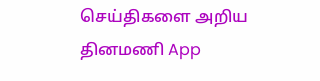செய்திகளை அறிய தினமணி App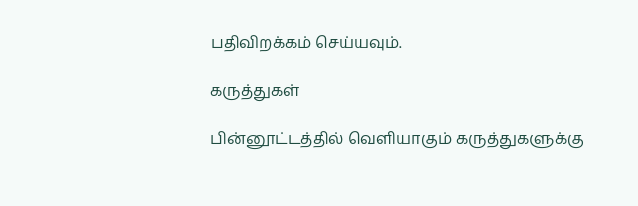பதிவிறக்கம் செய்யவும்.

கருத்துகள்

பின்னூட்டத்தில் வெளியாகும் கருத்துகளுக்கு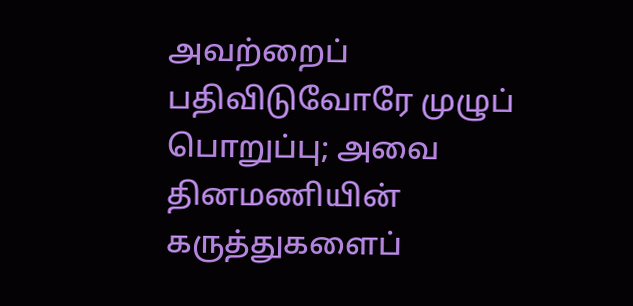அவற்றைப் பதிவிடுவோரே முழுப் பொறுப்பு; அவை தினமணியின் கருத்துகளைப்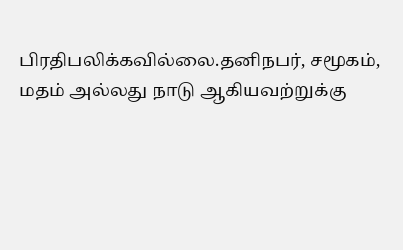பிரதிபலிக்கவில்லை.தனிநபர், சமூகம், மதம் அல்லது நாடு ஆகியவற்றுக்கு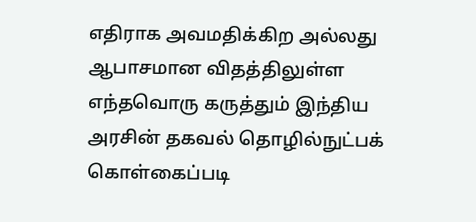எதிராக அவமதிக்கிற அல்லது ஆபாசமான விதத்திலுள்ள எந்தவொரு கருத்தும் இந்திய அரசின் தகவல் தொழில்நுட்பக் கொள்கைப்படி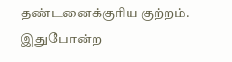தண்டனைக்குரிய குற்றம். இதுபோன்ற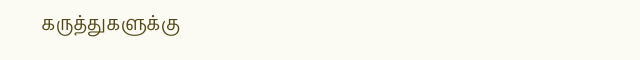கருத்துகளுக்கு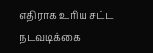எதிராக உரிய சட்ட நடவடிக்கை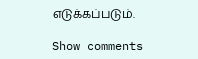எடுக்கப்படும்.

Show comments